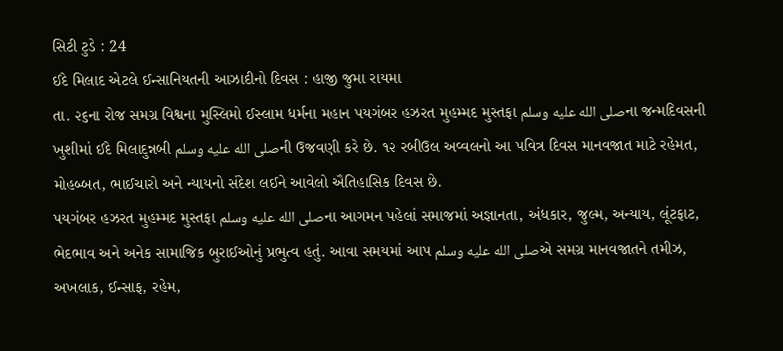સિટી ટુડે : 24
ઈદે મિલાદ એટલે ઈન્સાનિયતની આઝાદીનો દિવસ : હાજી જુમા રાયમા
તા. ૨૬ના રોજ સમગ્ર વિશ્વના મુસ્લિમો ઈસ્લામ ધર્મના મહાન પયગંબર હઝરત મુહમ્મદ મુસ્તફા صلى الله عليه وسلمના જન્મદિવસની ખુશીમાં ઈદે મિલાદુન્નબી صلى الله عليه وسلمની ઉજવણી કરે છે. ૧૨ રબીઉલ અવ્વલનો આ પવિત્ર દિવસ માનવજાત માટે રહેમત, મોહબ્બત, ભાઈચારો અને ન્યાયનો સંદેશ લઈને આવેલો ઐતિહાસિક દિવસ છે.
પયગંબર હઝરત મુહમ્મદ મુસ્તફા صلى الله عليه وسلمના આગમન પહેલાં સમાજમાં અજ્ઞાનતા, અંધકાર, જુલ્મ, અન્યાય, લૂંટફાટ, ભેદભાવ અને અનેક સામાજિક બુરાઈઓનું પ્રભુત્વ હતું. આવા સમયમાં આપ صلى الله عليه وسلمએ સમગ્ર માનવજાતને તમીઝ, અખલાક, ઈન્સાફ, રહેમ,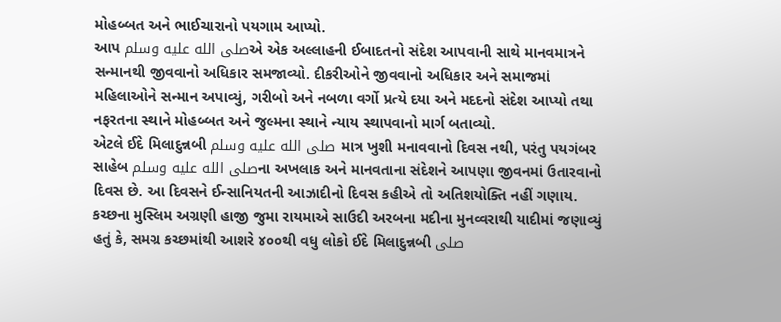મોહબ્બત અને ભાઈચારાનો પયગામ આપ્યો.
આપ صلى الله عليه وسلمએ એક અલ્લાહની ઈબાદતનો સંદેશ આપવાની સાથે માનવમાત્રને સન્માનથી જીવવાનો અધિકાર સમજાવ્યો. દીકરીઓને જીવવાનો અધિકાર અને સમાજમાં મહિલાઓને સન્માન અપાવ્યું, ગરીબો અને નબળા વર્ગો પ્રત્યે દયા અને મદદનો સંદેશ આપ્યો તથા નફરતના સ્થાને મોહબ્બત અને જુલ્મના સ્થાને ન્યાય સ્થાપવાનો માર્ગ બતાવ્યો.
એટલે ઈદે મિલાદુન્નબી صلى الله عليه وسلم માત્ર ખુશી મનાવવાનો દિવસ નથી, પરંતુ પયગંબર સાહેબ صلى الله عليه وسلمના અખલાક અને માનવતાના સંદેશને આપણા જીવનમાં ઉતારવાનો દિવસ છે. આ દિવસને ઈન્સાનિયતની આઝાદીનો દિવસ કહીએ તો અતિશયોક્તિ નહીં ગણાય.
કચ્છના મુસ્લિમ અગ્રણી હાજી જુમા રાયમાએ સાઉદી અરબના મદીના મુનવ્વરાથી યાદીમાં જણાવ્યું હતું કે, સમગ્ર કચ્છમાંથી આશરે ૪૦૦થી વધુ લોકો ઈદે મિલાદુન્નબી صلى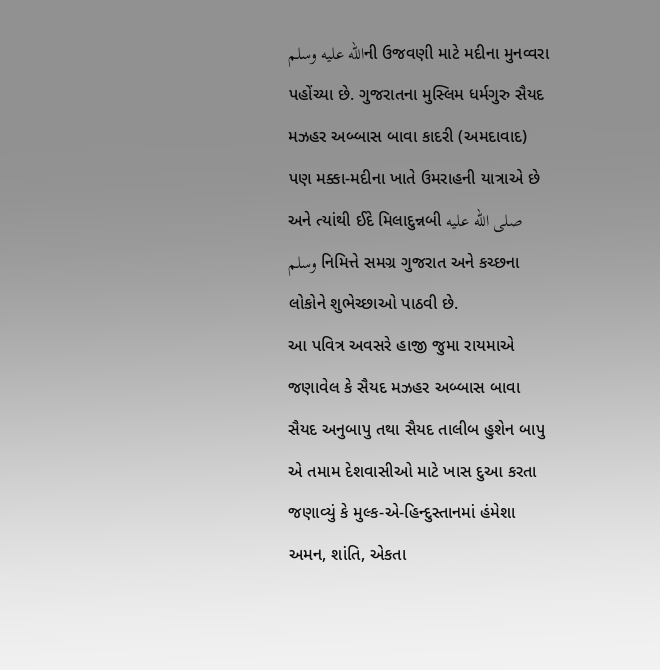الله عليه وسلمની ઉજવણી માટે મદીના મુનવ્વરા પહોંચ્યા છે. ગુજરાતના મુસ્લિમ ધર્મગુરુ સૈયદ મઝહર અબ્બાસ બાવા કાદરી (અમદાવાદ) પણ મક્કા-મદીના ખાતે ઉમરાહની યાત્રાએ છે અને ત્યાંથી ઈદે મિલાદુન્નબી صلى الله عليه وسلم નિમિત્તે સમગ્ર ગુજરાત અને કચ્છના લોકોને શુભેચ્છાઓ પાઠવી છે.
આ પવિત્ર અવસરે હાજી જુમા રાયમાએ જણાવેલ કે સૈયદ મઝહર અબ્બાસ બાવા સૈયદ અનુબાપુ તથા સૈયદ તાલીબ હુશેન બાપુ એ તમામ દેશવાસીઓ માટે ખાસ દુઆ કરતા જણાવ્યું કે મુલ્ક-એ-હિન્દુસ્તાનમાં હંમેશા અમન, શાંતિ, એકતા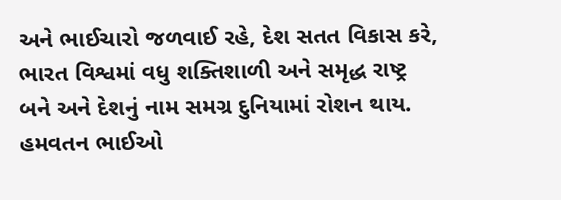અને ભાઈચારો જળવાઈ રહે, દેશ સતત વિકાસ કરે, ભારત વિશ્વમાં વધુ શક્તિશાળી અને સમૃદ્ધ રાષ્ટ્ર બને અને દેશનું નામ સમગ્ર દુનિયામાં રોશન થાય. હમવતન ભાઈઓ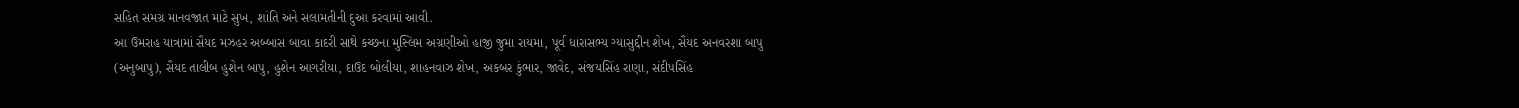સહિત સમગ્ર માનવજાત માટે સુખ, શાંતિ અને સલામતીની દુઆ કરવામાં આવી.
આ ઉમરાહ યાત્રામાં સૈયદ મઝહર અબ્બાસ બાવા કાદરી સાથે કચ્છના મુસ્લિમ અગ્રણીઓ હાજી જુમા રાયમા, પૂર્વ ધારાસભ્ય ગ્યાસુદ્દીન શેખ, સૈયદ અનવરશા બાપુ (અનુબાપુ), સૈયદ તાલીબ હુશેન બાપુ, હુશેન આગરીયા, દાઉદ બોલીયા, શાહનવાઝ શેખ, અકબર કુંભાર, જાવેદ, સંજયસિંહ રાણા, સંદીપસિંહ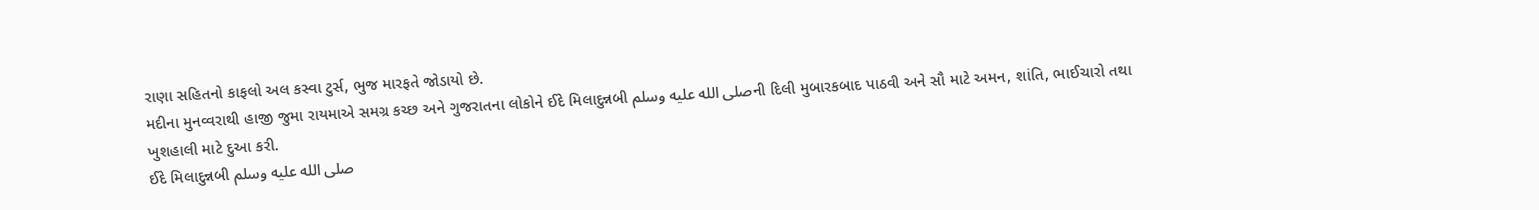રાણા સહિતનો કાફલો અલ કસ્વા ટુર્સ, ભુજ મારફતે જોડાયો છે.
મદીના મુનવ્વરાથી હાજી જુમા રાયમાએ સમગ્ર કચ્છ અને ગુજરાતના લોકોને ઈદે મિલાદુન્નબી صلى الله عليه وسلمની દિલી મુબારકબાદ પાઠવી અને સૌ માટે અમન, શાંતિ, ભાઈચારો તથા ખુશહાલી માટે દુઆ કરી.
ઈદે મિલાદુન્નબી صلى الله عليه وسلم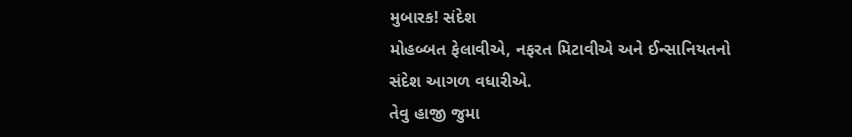મુબારક! સંદેશ
મોહબ્બત ફેલાવીએ, નફરત મિટાવીએ અને ઈન્સાનિયતનો સંદેશ આગળ વધારીએ.
તેવુ હાજી જુમા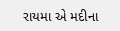રાયમા એ મદીના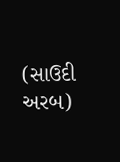(સાઉદી અરબ)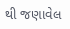થી જણાવેલ